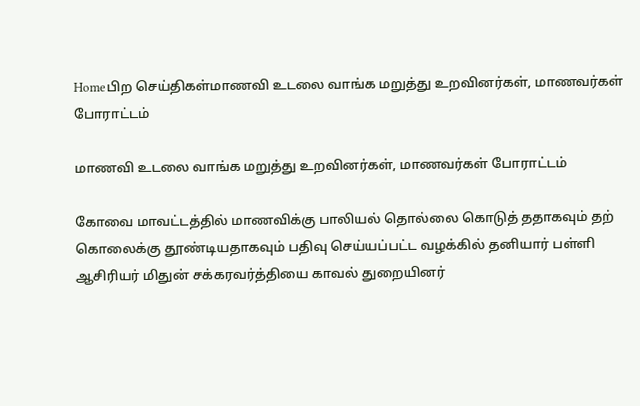Homeபிற செய்திகள்மாணவி உடலை வாங்க மறுத்து உறவினர்கள், மாணவர்கள் போராட்டம்

மாணவி உடலை வாங்க மறுத்து உறவினர்கள், மாணவர்கள் போராட்டம்

கோவை மாவட்டத்தில் மாணவிக்கு பாலியல் தொல்லை கொடுத் ததாகவும் தற் கொலைக்கு தூண்டியதாகவும் பதிவு செய்யப்பட்ட வழக்கில் தனியார் பள்ளி ஆசிரியர் மிதுன் சக்கரவர்த்தியை காவல் துறையினர்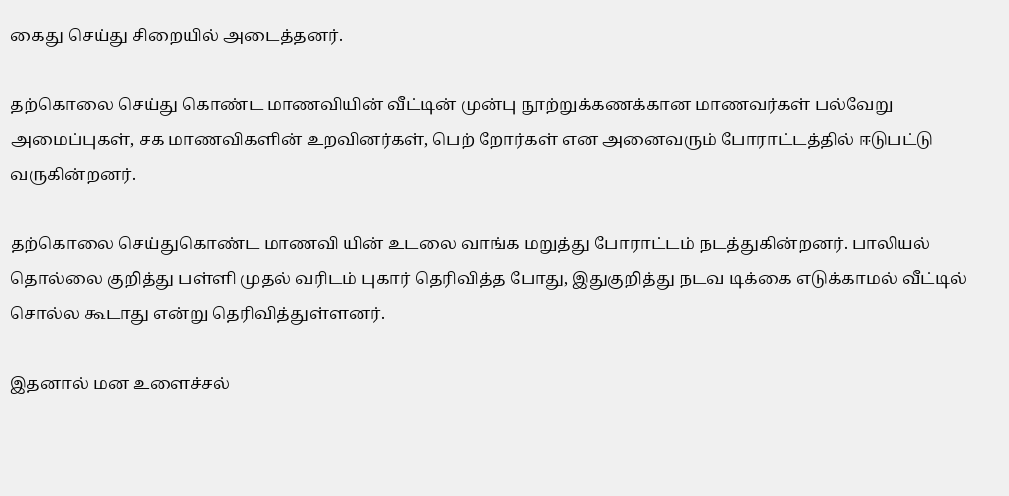கைது செய்து சிறையில் அடைத்தனர்.

தற்கொலை செய்து கொண்ட மாணவியின் வீட்டின் முன்பு நூற்றுக்கணக்கான மாணவர்கள் பல்வேறு அமைப்புகள், சக மாணவிகளின் உறவினர்கள், பெற் றோர்கள் என அனைவரும் போராட்டத்தில் ஈடுபட்டு வருகின்றனர்.

தற்கொலை செய்துகொண்ட மாணவி யின் உடலை வாங்க மறுத்து போராட்டம் நடத்துகின்றனர். பாலியல் தொல்லை குறித்து பள்ளி முதல் வரிடம் புகார் தெரிவித்த போது, இதுகுறித்து நடவ டிக்கை எடுக்காமல் வீட்டில் சொல்ல கூடாது என்று தெரிவித்துள்ளனர்.

இதனால் மன உளைச்சல்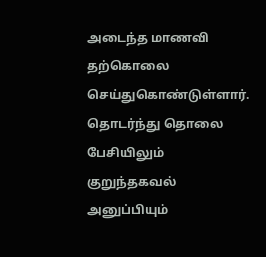அடைந்த மாணவி தற்கொலை செய்துகொண்டுள்ளார். தொடர்ந்து தொலை பேசியிலும் குறுந்தகவல் அனுப்பியும்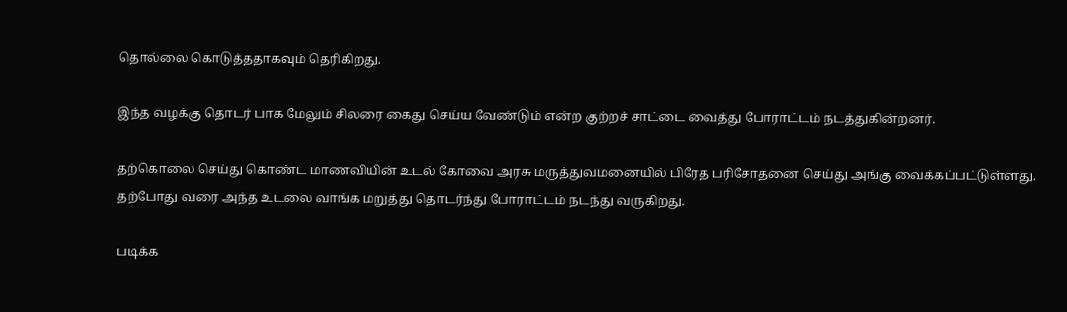தொல்லை கொடுத்ததாகவும் தெரிகிறது.

இந்த வழக்கு தொடர் பாக மேலும் சிலரை கைது செய்ய வேண்டும் என்ற குற்றச் சாட்டை வைத்து போராட்டம் நடத்துகின்றனர்.

தற்கொலை செய்து கொண்ட மாணவியின் உடல் கோவை அரசு மருத்துவமனையில் பிரேத பரிசோதனை செய்து அங்கு வைக்கப்பட்டுள்ளது.
தற்போது வரை அந்த உடலை வாங்க மறுத்து தொடர்ந்து போராட்டம் நடந்து வருகிறது.

படிக்க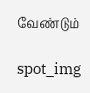வேண்டும்

spot_img